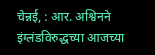चेन्नई, : आर. अश्विनने इंग्लंडविरुद्धच्या आजच्या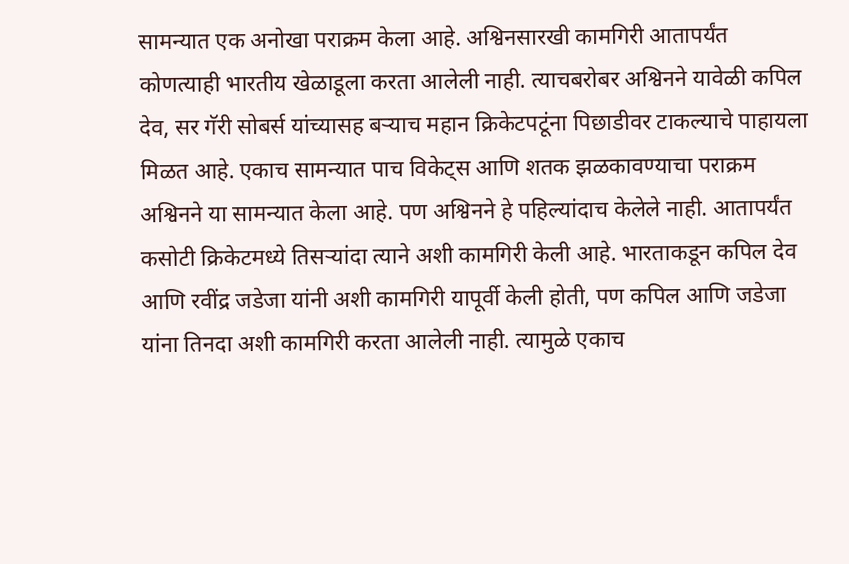सामन्यात एक अनोखा पराक्रम केला आहे. अश्विनसारखी कामगिरी आतापर्यंत कोणत्याही भारतीय खेळाडूला करता आलेली नाही. त्याचबरोबर अश्विनने यावेळी कपिल देव, सर गॅरी सोबर्स यांच्यासह बऱ्याच महान क्रिकेटपटूंना पिछाडीवर टाकल्याचे पाहायला मिळत आहे. एकाच सामन्यात पाच विकेट्स आणि शतक झळकावण्याचा पराक्रम अश्विनने या सामन्यात केला आहे. पण अश्विनने हे पहिल्यांदाच केलेले नाही. आतापर्यंत कसोटी क्रिकेटमध्ये तिसऱ्यांदा त्याने अशी कामगिरी केली आहे. भारताकडून कपिल देव आणि रवींद्र जडेजा यांनी अशी कामगिरी यापूर्वी केली होती, पण कपिल आणि जडेजा यांना तिनदा अशी कामगिरी करता आलेली नाही. त्यामुळे एकाच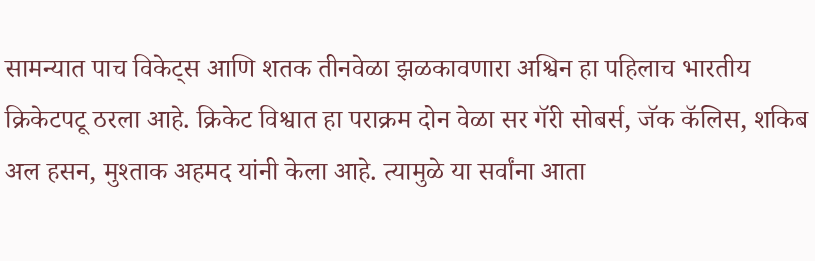सामन्यात पाच विकेट्स आणि शतक तीनवेळा झळकावणारा अश्विन हा पहिलाच भारतीय क्रिकेटपटू ठरला आहे. क्रिकेट विश्वात हा पराक्रम दोन वेळा सर गॅरी सोबर्स, जॅक कॅलिस, शकिब अल हसन, मुश्ताक अहमद यांनी केला आहे. त्यामुळे या सर्वांना आता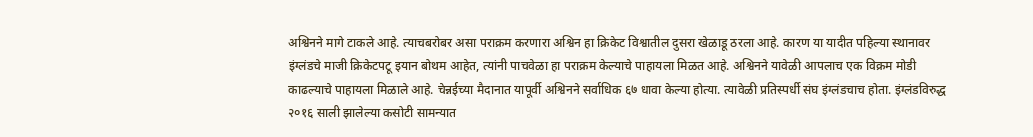अश्विनने मागे टाकले आहे. त्याचबरोबर असा पराक्रम करणारा अश्विन हा क्रिकेट विश्वातील दुसरा खेळाडू ठरला आहे. कारण या यादीत पहिल्या स्थानावर इंग्लंडचे माजी क्रिकेटपटू इयान बोथम आहेत, त्यांनी पाचवेळा हा पराक्रम केल्याचे पाहायला मिळत आहे. अश्विनने यावेळी आपलाच एक विक्रम मोडी काढल्याचे पाहायला मिळाले आहे. चेन्नईच्या मैदानात यापूर्वी अश्विनने सर्वाधिक ६७ धावा केल्या होत्या. त्यावेळी प्रतिस्पर्धी संघ इंग्लंडचाच होता. इंग्लंडविरुद्ध २०१६ साली झालेल्या कसोटी सामन्यात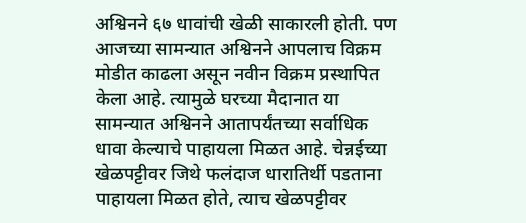अश्विनने ६७ धावांची खेळी साकारली होती. पण आजच्या सामन्यात अश्विनने आपलाच विक्रम मोडीत काढला असून नवीन विक्रम प्रस्थापित केला आहे. त्यामुळे घरच्या मैदानात या सामन्यात अश्विनने आतापर्यंतच्या सर्वाधिक धावा केल्याचे पाहायला मिळत आहे. चेन्नईच्या खेळपट्टीवर जिथे फलंदाज धारातिर्थी पडताना पाहायला मिळत होते, त्याच खेळपट्टीवर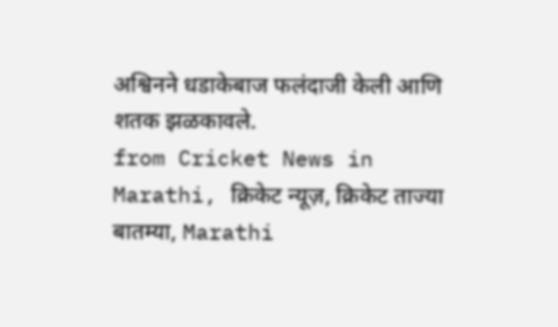अश्विनने धडाकेबाज फलंदाजी केली आणि शतक झळकावले.
from Cricket News in Marathi, क्रिकेट न्यूज़, क्रिकेट ताज्या बातम्या, Marathi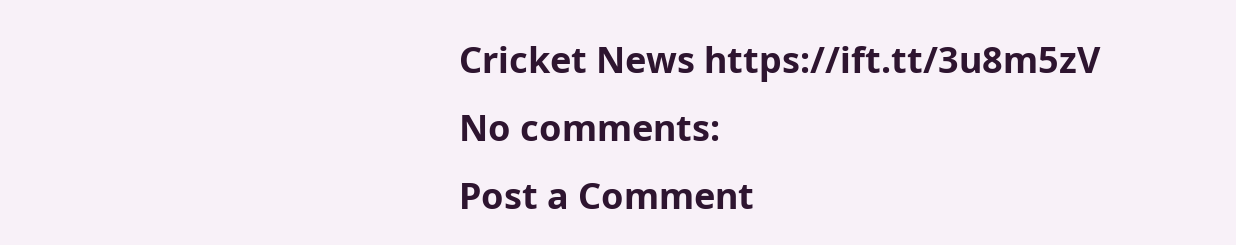Cricket News https://ift.tt/3u8m5zV
No comments:
Post a Comment